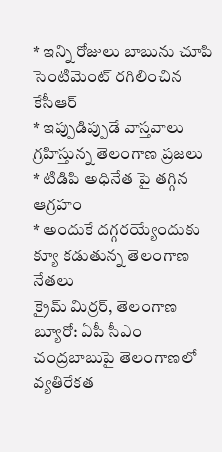* ఇన్ని రోజులు బాబును చూపి సెంటిమెంట్ రగిలించిన కేసీఆర్
* ఇప్పుడిప్పుడే వాస్తవాలు గ్రహిస్తున్న తెలంగాణ ప్రజలు
* టిడిపి అధినేత పై తగ్గిన ఆగ్రహం
* అందుకే దగ్గరయ్యేందుకు క్యూ కడుతున్న తెలంగాణ నేతలు
క్రైమ్ మిర్రర్, తెలంగాణ బ్యూరో: ఏపీ సీఎం చంద్రబాబుపై తెలంగాణలో వ్యతిరేకత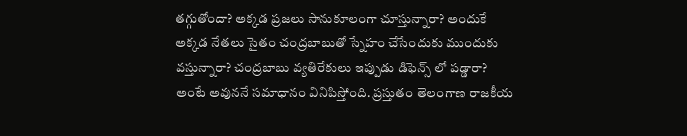తగ్గుతోందా? అక్కడ ప్రజలు సానుకూలంగా చూస్తున్నారా? అందుకే అక్కడ నేతలు సైతం చంద్రబాబుతో స్నేహం చేసేందుకు ముందుకు వస్తున్నారా? చంద్రబాబు వ్యతిరేకులు ఇప్పుడు డిఫెన్స్ లో పడ్డారా? అంటే అవుననే సమాధానం వినిపిస్తోంది. ప్రస్తుతం తెలంగాణ రాజకీయ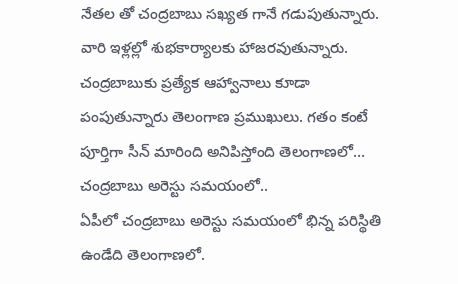నేతల తో చంద్రబాబు సఖ్యత గానే గడుపుతున్నారు. వారి ఇళ్లల్లో శుభకార్యాలకు హాజరవుతున్నారు. చంద్రబాబుకు ప్రత్యేక ఆహ్వానాలు కూడా పంపుతున్నారు తెలంగాణ ప్రముఖులు. గతం కంటే పూర్తిగా సీన్ మారింది అనిపిస్తోంది తెలంగాణలో…
చంద్రబాబు అరెస్టు సమయంలో..
ఏపీలో చంద్రబాబు అరెస్టు సమయంలో భిన్న పరిస్థితి ఉండేది తెలంగాణలో.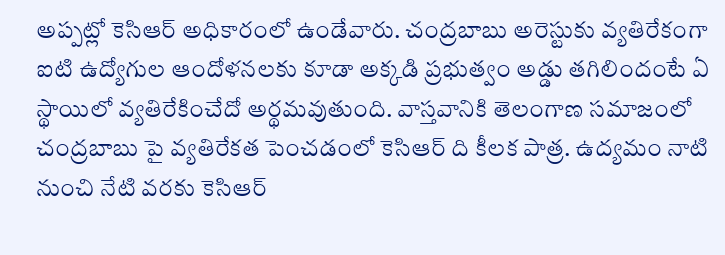అప్పట్లో కెసిఆర్ అధికారంలో ఉండేవారు. చంద్రబాబు అరెస్టుకు వ్యతిరేకంగా ఐటి ఉద్యోగుల ఆందోళనలకు కూడా అక్కడి ప్రభుత్వం అడ్డు తగిలిందంటే ఏ స్థాయిలో వ్యతిరేకించేదో అర్థమవుతుంది. వాస్తవానికి తెలంగాణ సమాజంలో చంద్రబాబు పై వ్యతిరేకత పెంచడంలో కెసిఆర్ ది కీలక పాత్ర. ఉద్యమం నాటి నుంచి నేటి వరకు కెసిఆర్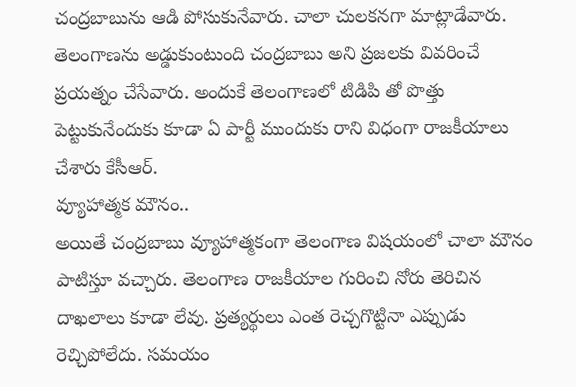చంద్రబాబును ఆడి పోసుకునేవారు. చాలా చులకనగా మాట్లాడేవారు. తెలంగాణను అడ్డుకుంటుంది చంద్రబాబు అని ప్రజలకు వివరించే ప్రయత్నం చేసేవారు. అందుకే తెలంగాణలో టిడిపి తో పొత్తు పెట్టుకునేందుకు కూడా ఏ పార్టీ ముందుకు రాని విధంగా రాజకీయాలు చేశారు కేసీఆర్.
వ్యూహాత్మక మౌనం..
అయితే చంద్రబాబు వ్యూహాత్మకంగా తెలంగాణ విషయంలో చాలా మౌనం పాటిస్తూ వచ్చారు. తెలంగాణ రాజకీయాల గురించి నోరు తెరిచిన దాఖలాలు కూడా లేవు. ప్రత్యర్థులు ఎంత రెచ్చగొట్టినా ఎప్పుడు రెచ్చిపోలేదు. సమయం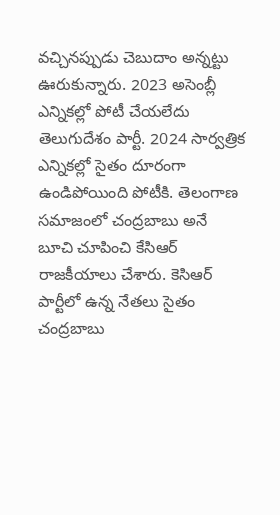వచ్చినప్పుడు చెబుదాం అన్నట్టు ఊరుకున్నారు. 2023 అసెంబ్లీ ఎన్నికల్లో పోటీ చేయలేదు తెలుగుదేశం పార్టీ. 2024 సార్వత్రిక ఎన్నికల్లో సైతం దూరంగా ఉండిపోయింది పోటీకి. తెలంగాణ సమాజంలో చంద్రబాబు అనే బూచి చూపించి కేసిఆర్ రాజకీయాలు చేశారు. కెసిఆర్ పార్టీలో ఉన్న నేతలు సైతం చంద్రబాబు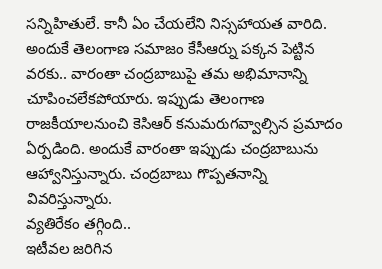సన్నిహితులే. కానీ ఏం చేయలేని నిస్సహాయత వారిది. అందుకే తెలంగాణ సమాజం కేసీఆర్ను పక్కన పెట్టిన వరకు.. వారంతా చంద్రబాబుపై తమ అభిమానాన్ని చూపించలేకపోయారు. ఇప్పుడు తెలంగాణ రాజకీయాలనుంచి కెసిఆర్ కనుమరుగవ్వాల్సిన ప్రమాదం ఏర్పడింది. అందుకే వారంతా ఇప్పుడు చంద్రబాబును ఆహ్వానిస్తున్నారు. చంద్రబాబు గొప్పతనాన్ని వివరిస్తున్నారు.
వ్యతిరేకం తగ్గింది..
ఇటీవల జరిగిన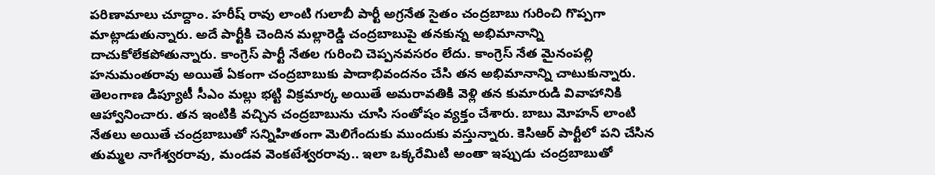పరిణామాలు చూద్దాం. హరీష్ రావు లాంటి గులాబీ పార్టీ అగ్రనేత సైతం చంద్రబాబు గురించి గొప్పగా మాట్లాడుతున్నారు. అదే పార్టీకి చెందిన మల్లారెడ్డి చంద్రబాబుపై తనకున్న అభిమానాన్ని దాచుకోలేకపోతున్నారు. కాంగ్రెస్ పార్టీ నేతల గురించి చెప్పనవసరం లేదు. కాంగ్రెస్ నేత మైనంపల్లి హనుమంతరావు అయితే ఏకంగా చంద్రబాబుకు పాదాభివందనం చేసి తన అభిమానాన్ని చాటుకున్నారు. తెలంగాణ డిప్యూటీ సీఎం మల్లు భట్టి విక్రమార్క అయితే అమరావతికి వెళ్లి తన కుమారుడి వివాహానికి ఆహ్వానించారు. తన ఇంటికి వచ్చిన చంద్రబాబును చూసి సంతోషం వ్యక్తం చేశారు. బాబు మోహన్ లాంటి నేతలు అయితే చంద్రబాబుతో సన్నిహితంగా మెలిగేందుకు ముందుకు వస్తున్నారు. కెసిఆర్ పార్టీలో పని చేసిన తుమ్మల నాగేశ్వరరావు, మండవ వెంకటేశ్వరరావు.. ఇలా ఒక్కరేమిటి అంతా ఇప్పుడు చంద్రబాబుతో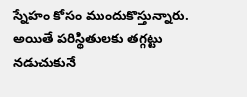స్నేహం కోసం ముందుకొస్తున్నారు. అయితే పరిస్థితులకు తగ్గట్టు నడుచుకునే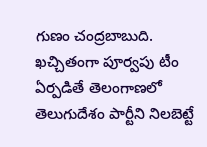గుణం చంద్రబాబుది. ఖచ్చితంగా పూర్వపు టీం ఏర్పడితే తెలంగాణలో తెలుగుదేశం పార్టీని నిలబెట్టే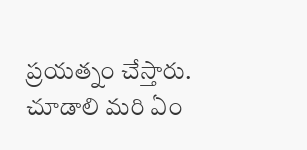ప్రయత్నం చేస్తారు. చూడాలి మరి ఏం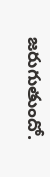జరుగుతుందో.